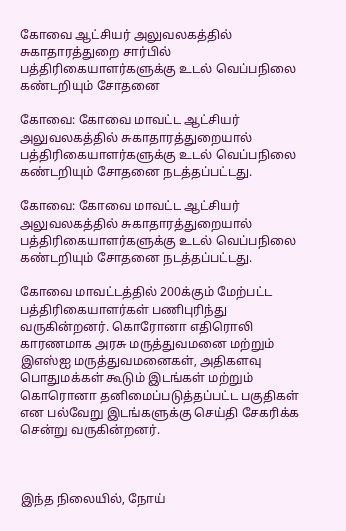கோவை ஆட்சியர் அலுவலகத்தில் சுகாதாரத்துறை சார்பில் பத்திரிகையாளர்களுக்கு உடல் வெப்பநிலை கண்டறியும் சோதனை

கோவை: கோவை மாவட்ட ஆட்சியர் அலுவலகத்தில் சுகாதாரத்துறையால் பத்திரிகையாளர்களுக்கு உடல் வெப்பநிலை கண்டறியும் சோதனை நடத்தப்பட்டது.

கோவை: கோவை மாவட்ட ஆட்சியர் அலுவலகத்தில் சுகாதாரத்துறையால் பத்திரிகையாளர்களுக்கு உடல் வெப்பநிலை கண்டறியும் சோதனை நடத்தப்பட்டது.

கோவை மாவட்டத்தில் 200க்கும் மேற்பட்ட பத்திரிகையாளர்கள் பணிபுரிந்து வருகின்றனர். கொரோனா எதிரொலி காரணமாக அரசு மருத்துவமனை மற்றும் இஎஸ்ஐ மருத்துவமனைகள், அதிகளவு பொதுமக்கள் கூடும் இடங்கள் மற்றும் கொரொனா தனிமைப்படுத்தப்பட்ட பகுதிகள் என பல்வேறு இடங்களுக்கு செய்தி சேகரிக்க சென்று வருகின்றனர்.



இந்த நிலையில், நோய்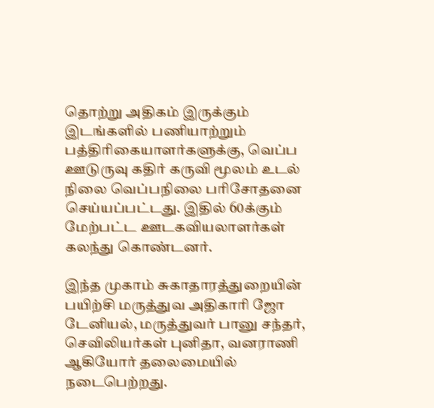தொற்று அதிகம் இருக்கும் இடங்களில் பணியாற்றும் பத்திரிகையாளர்களுக்கு, வெப்ப ஊடுருவு கதிர் கருவி மூலம் உடல் நிலை வெப்பநிலை பரிசோதனை செய்யப்பட்டது. இதில் 60க்கும் மேற்பட்ட ஊடகவியலாளர்கள் கலந்து கொண்டனர்.

இந்த முகாம் சுகாதாரத்துறையின் பயிற்சி மருத்துவ அதிகாரி ஜோ டேனியல், மருத்துவர் பானு சந்தர், செவிலியர்கள் புனிதா, வனராணி ஆகியோர் தலைமையில் நடைபெற்றது.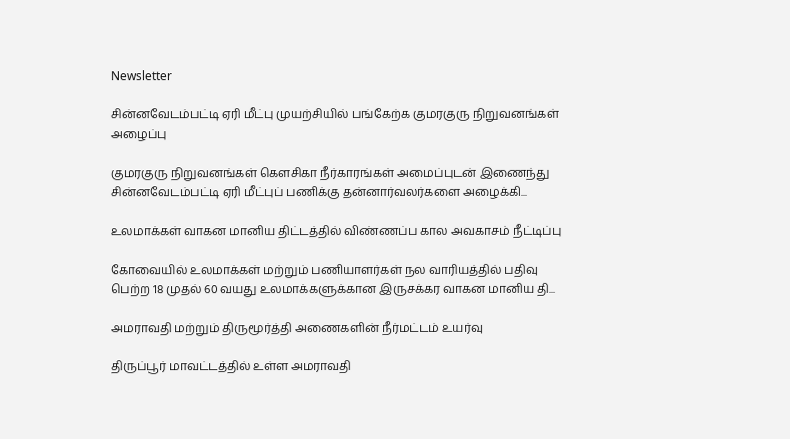Newsletter

சின்னவேடம்பட்டி ஏரி மீட்பு முயற்சியில் பங்கேற்க குமரகுரு நிறுவனங்கள் அழைப்பு

குமரகுரு நிறுவனங்கள் கெளசிகா நீர்காரங்கள் அமைப்புடன் இணைந்து சின்னவேடம்பட்டி ஏரி மீட்புப் பணிக்கு தன்னார்வலர்களை அழைக்கி...

உலமாக்கள் வாகன மானிய திட்டத்தில் விண்ணப்ப கால அவகாசம் நீட்டிப்பு

கோவையில் உலமாக்கள் மற்றும் பணியாளர்கள் நல வாரியத்தில் பதிவு பெற்ற 18 முதல் 60 வயது உலமாக்களுக்கான இருசக்கர வாகன மானிய தி...

அமராவதி மற்றும் திருமூர்த்தி அணைகளின் நீர்மட்டம் உயர்வு

திருப்பூர் மாவட்டத்தில் உள்ள அமராவதி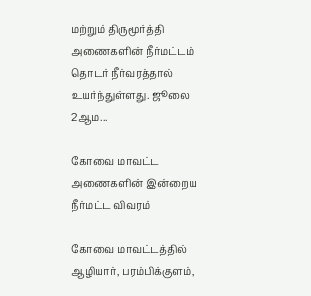மற்றும் திருமூர்த்தி அணைகளின் நீர்மட்டம் தொடர் நீர்வரத்தால் உயர்ந்துள்ளது. ஜூலை 2ஆம...

கோவை மாவட்ட அணைகளின் இன்றைய நீர்மட்ட விவரம்

கோவை மாவட்டத்தில் ஆழியார், பரம்பிக்குளம்,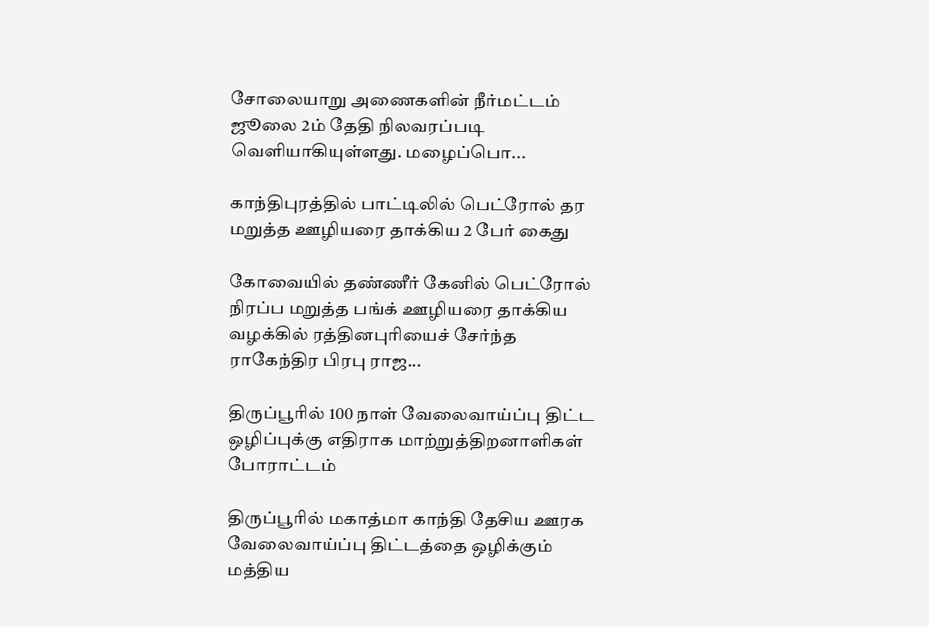சோலையாறு அணைகளின் நீர்மட்டம் ஜூலை 2ம் தேதி நிலவரப்படி வெளியாகியுள்ளது. மழைப்பொ...

காந்திபுரத்தில் பாட்டிலில் பெட்ரோல் தர மறுத்த ஊழியரை தாக்கிய 2 பேர் கைது

கோவையில் தண்ணீர் கேனில் பெட்ரோல் நிரப்ப மறுத்த பங்க் ஊழியரை தாக்கிய வழக்கில் ரத்தினபுரியைச் சேர்ந்த ராகேந்திர பிரபு ராஜ...

திருப்பூரில் 100 நாள் வேலைவாய்ப்பு திட்ட ஒழிப்புக்கு எதிராக மாற்றுத்திறனாளிகள் போராட்டம்

திருப்பூரில் மகாத்மா காந்தி தேசிய ஊரக வேலைவாய்ப்பு திட்டத்தை ஒழிக்கும் மத்திய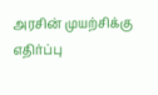அரசின் முயற்சிக்கு எதிர்ப்பு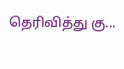தெரிவித்து கு...